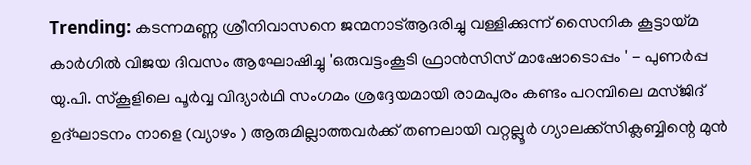Trending: കടന്നമണ്ണ ശ്രീനിവാസനെ ജന്മനാട്ആദരിച്ചു വള്ളിക്കുന്ന് സൈനിക കൂട്ടായ്മ കാർഗിൽ വിജയ ദിവസം ആഘോഷിച്ചു 'ഒരുവട്ടംകൂടി ഫ്രാൻസിസ് മാഷോടൊപ്പം ' - പുണർപ്പ യു.പി. സ്കൂളിലെ പൂർവ്വ വിദ്യാർഥി സംഗമം ശ്രദ്ദേയമായി രാമപുരം കണ്ടം പറമ്പിലെ മസ്ജിദ് ഉദ്ഘാടനം നാളെ (വ്യാഴം ) ആരുമില്ലാത്തവർക്ക് തണലായി വറ്റല്ലൂർ ഗ്യാലക്ക്സിക്ലബ്ബിന്റെ മുൻ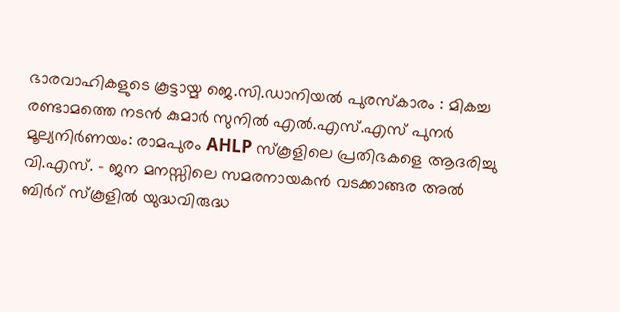ഭാരവാഹികളുടെ കൂട്ടായ്മ ജെ.സി.ഡാനിയൽ പുരസ്‌കാരം : മികച്ച രണ്ടാമത്തെ നടൻ കുമാർ സുനിൽ എൽ.എസ്.എസ് പുനർ മൂല്യനിർണയം: രാമപുരം AHLP സ്കൂളിലെ പ്രതിഭകളെ ആദരിച്ചു വി.എസ്. - ജന മനസ്സിലെ സമരനായകൻ വടക്കാങ്ങര അൽ ബിർറ് സ്കൂളിൽ യുദ്ധവിരുദ്ധ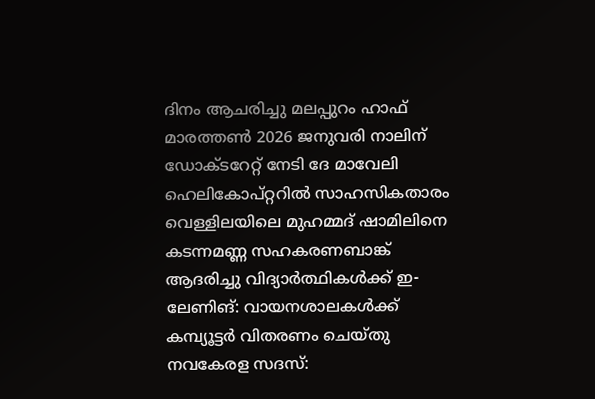ദിനം ആചരിച്ചു മലപ്പുറം ഹാഫ് മാരത്തൺ 2026 ജനുവരി നാലിന് ഡോക്ടറേറ്റ് നേടി ദേ മാവേലി ഹെലികോപ്റ്ററിൽ സാഹസികതാരം വെള്ളിലയിലെ മുഹമ്മദ് ഷാമിലിനെ കടന്നമണ്ണ സഹകരണബാങ്ക് ആദരിച്ചു വിദ്യാര്‍ത്ഥികള്‍ക്ക് ഇ-ലേണിങ്: വായനശാലകള്‍ക്ക് കമ്പ്യൂട്ടര്‍ വിതരണം ചെയ്തു നവകേരള സദസ്: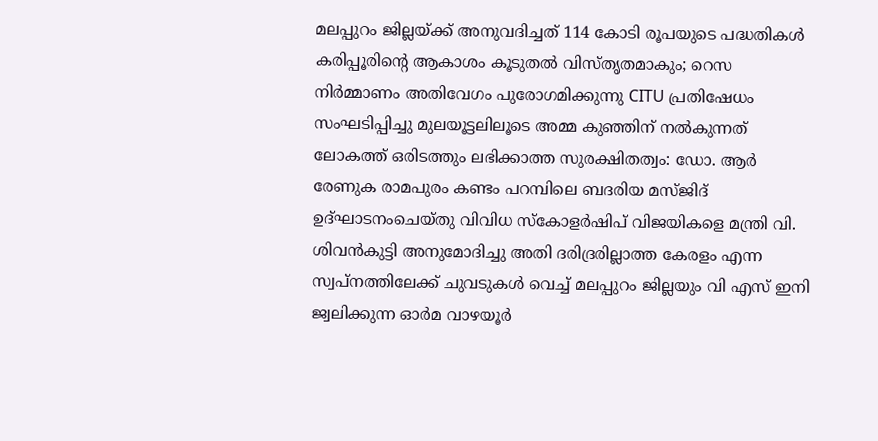മലപ്പുറം ജില്ലയ്ക്ക് അനുവദിച്ചത് 114 കോടി രൂപയുടെ പദ്ധതികള്‍ കരിപ്പൂരിന്റെ ആകാശം കൂടുതല്‍ വിസ്തൃതമാകും; റെസ നിര്‍മ്മാണം അതിവേഗം പുരോഗമിക്കുന്നു CITU പ്രതിഷേധം സംഘടിപ്പിച്ചു മുലയൂട്ടലിലൂടെ അമ്മ കുഞ്ഞിന് നല്‍കുന്നത് ലോകത്ത് ഒരിടത്തും ലഭിക്കാത്ത സുരക്ഷിതത്വം: ഡോ. ആര്‍ രേണുക രാമപുരം കണ്ടം പറമ്പിലെ ബദരിയ മസ്ജിദ് ഉദ്ഘാടനംചെയ്തു വിവിധ സ്കോളർഷിപ് വിജയികളെ മന്ത്രി വി. ശിവൻകുട്ടി അനുമോദിച്ചു അതി ദരിദ്രരില്ലാത്ത കേരളം എന്ന സ്വപ്നത്തിലേക്ക് ചുവടുകൾ വെച്ച് മലപ്പുറം ജില്ലയും വി എസ് ഇനി ജ്വലിക്കുന്ന ഓർമ വാഴയൂര്‍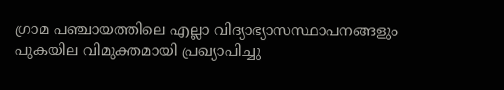ഗ്രാമ പഞ്ചായത്തിലെ എല്ലാ വിദ്യാഭ്യാസസ്ഥാപനങ്ങളും പുകയില വിമുക്തമായി പ്രഖ്യാപിച്ചു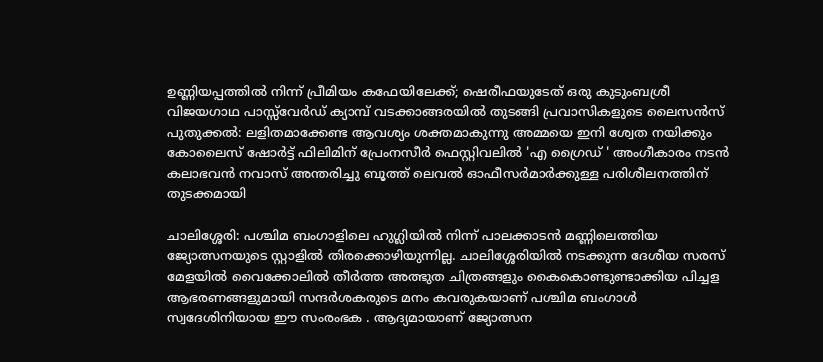ഉണ്ണിയപ്പത്തില്‍ നിന്ന് പ്രീമിയം കഫേയിലേക്ക്; ഷെരീഫയുടേത് ഒരു കുടുംബശ്രീ വിജയഗാഥ പാസ്സ്‌വേർഡ്‌ ക്യാമ്പ് വടക്കാങ്ങരയിൽ തുടങ്ങി പ്രവാസികളുടെ ലൈസൻസ് പുതുക്കൽ: ലളിതമാക്കേണ്ട ആവശ്യം ശക്തമാകുന്നു അമ്മയെ ഇനി ശ്വേത നയിക്കും കോലൈസ് ഷോർട്ട് ഫിലിമിന് പ്രേംനസീർ ഫെസ്റ്റിവലിൽ 'എ ഗ്രൈഡ് ' അംഗീകാരം നടന്‍ കലാഭവന്‍ നവാസ് അന്തരിച്ചു ബൂത്ത് ലെവല്‍ ഓഫീസര്‍മാര്‍ക്കുള്ള പരിശീലനത്തിന് തുടക്കമായി

ചാലിശ്ശേരി: പശ്ചിമ ബംഗാളിലെ ഹുഗ്ലിയിൽ നിന്ന് പാലക്കാടൻ മണ്ണിലെത്തിയ ജ്യോത്സനയുടെ സ്റ്റാളിൽ തിരക്കൊഴിയുന്നില്ല. ചാലിശ്ശേരിയിൽ നടക്കുന്ന ദേശീയ സരസ് മേളയിൽ വൈക്കോലിൽ തീർത്ത അത്ഭുത ചിത്രങ്ങളും കൈകൊണ്ടുണ്ടാക്കിയ പിച്ചള ആഭരണങ്ങളുമായി സന്ദർശകരുടെ മനം കവരുകയാണ് പശ്ചിമ ബംഗാൾ സ്വദേശിനിയായ ഈ സംരംഭക . ആദ്യമായാണ് ജ്യോത്സന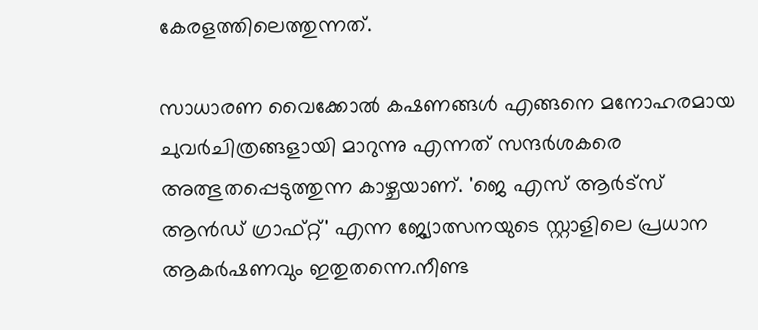കേരളത്തിലെത്തുന്നത്.

സാധാരണ വൈക്കോൽ കഷണങ്ങൾ എങ്ങനെ മനോഹരമായ ചുവർചിത്രങ്ങളായി മാറുന്നു എന്നത് സന്ദർശകരെ അത്ഭുതപ്പെടുത്തുന്ന കാഴ്ചയാണ്. 'ജെ എസ് ആർട്സ് ആൻഡ് ഗ്രാഫ്റ്റ്' എന്ന ജ്യോത്സനയുടെ സ്റ്റാളിലെ പ്രധാന ആകർഷണവും ഇതുതന്നെ.നീണ്ട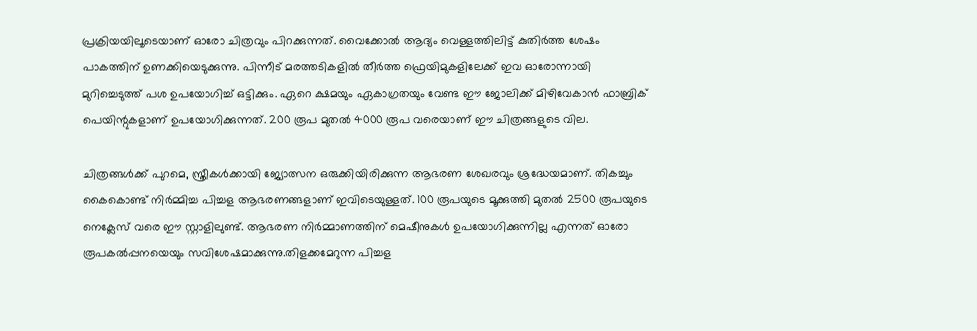പ്രക്രിയയിലൂടെയാണ് ഓരോ ചിത്രവും പിറക്കുന്നത്. വൈക്കോൽ ആദ്യം വെള്ളത്തിലിട്ട് കുതിർത്ത ശേഷം പാകത്തിന് ഉണക്കിയെടുക്കുന്നു. പിന്നീട് മരത്തടികളിൽ തീർത്ത ഫ്രെയിമുകളിലേക്ക് ഇവ ഓരോന്നായി മുറിച്ചെടുത്ത് പശ ഉപയോഗിച്ച് ഒട്ടിക്കും. ഏറെ ക്ഷമയും ഏകാഗ്രതയും വേണ്ട ഈ ജോലിക്ക് മിഴിവേകാൻ ഫാബ്രിക് പെയിന്റുകളാണ് ഉപയോഗിക്കുന്നത്. 200 രൂപ മുതൽ 4000 രൂപ വരെയാണ് ഈ ചിത്രങ്ങളുടെ വില.

ചിത്രങ്ങൾക്ക് പുറമെ, സ്ത്രീകൾക്കായി ജ്യോത്സന ഒരുക്കിയിരിക്കുന്ന ആഭരണ ശേഖരവും ശ്രദ്ധേയമാണ്. തികച്ചും കൈകൊണ്ട് നിർമ്മിച്ച പിച്ചള ആഭരണങ്ങളാണ് ഇവിടെയുള്ളത്. 100 രൂപയുടെ മൂക്കുത്തി മുതൽ 2500 രൂപയുടെ നെക്ലേസ് വരെ ഈ സ്റ്റാളിലുണ്ട്. ആഭരണ നിർമ്മാണത്തിന് മെഷീനുകൾ ഉപയോഗിക്കുന്നില്ല എന്നത് ഓരോ രൂപകൽപ്പനയെയും സവിശേഷമാക്കുന്നു.തിളക്കമേറുന്ന പിച്ചള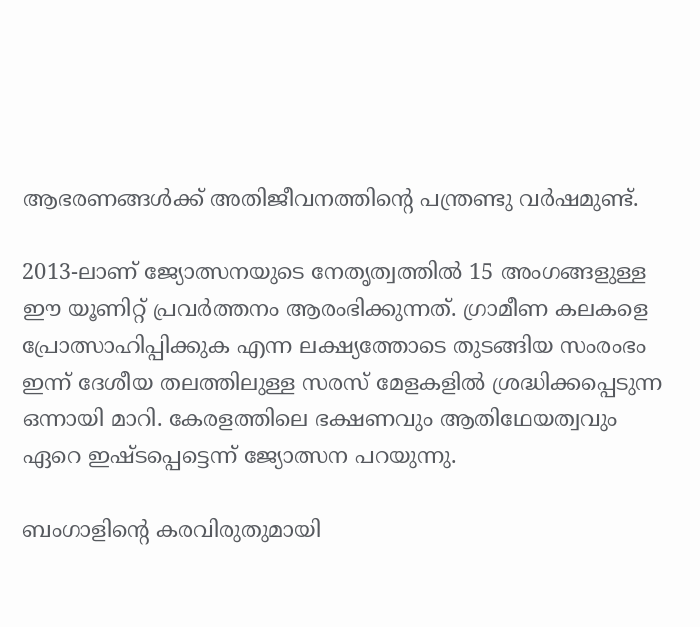ആഭരണങ്ങൾക്ക് അതിജീവനത്തിന്റെ പന്ത്രണ്ടു വർഷമുണ്ട്.

2013-ലാണ് ജ്യോത്സനയുടെ നേതൃത്വത്തിൽ 15 അംഗങ്ങളുള്ള ഈ യൂണിറ്റ് പ്രവർത്തനം ആരംഭിക്കുന്നത്. ഗ്രാമീണ കലകളെ പ്രോത്സാഹിപ്പിക്കുക എന്ന ലക്ഷ്യത്തോടെ തുടങ്ങിയ സംരംഭം ഇന്ന് ദേശീയ തലത്തിലുള്ള സരസ് മേളകളിൽ ശ്രദ്ധിക്കപ്പെടുന്ന ഒന്നായി മാറി. കേരളത്തിലെ ഭക്ഷണവും ആതിഥേയത്വവും ഏറെ ഇഷ്ടപ്പെട്ടെന്ന് ജ്യോത്സന പറയുന്നു.

ബംഗാളിന്റെ കരവിരുതുമായി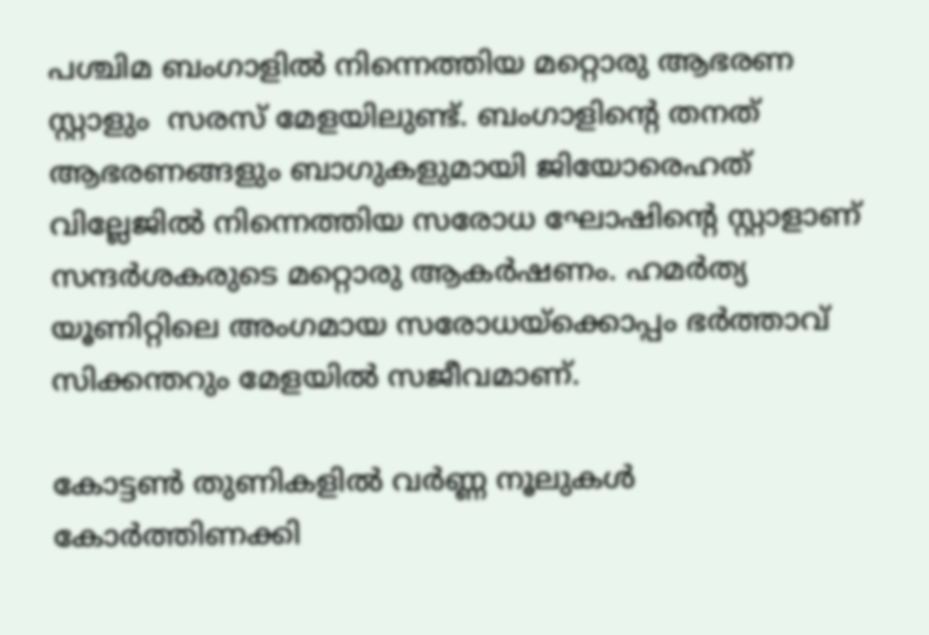പശ്ചിമ ബംഗാളിൽ നിന്നെത്തിയ മറ്റൊരു ആഭരണ സ്റ്റാളും  സരസ് മേളയിലുണ്ട്. ബംഗാളിന്റെ തനത് ആഭരണങ്ങളും ബാഗുകളുമായി ജിയോരെഹത് വില്ലേജിൽ നിന്നെത്തിയ സരോധ ഘോഷിന്റെ സ്റ്റാളാണ് സന്ദർശകരുടെ മറ്റൊരു ആകർഷണം. ഹമർത്യ യൂണിറ്റിലെ അംഗമായ സരോധയ്ക്കൊപ്പം ഭർത്താവ് സിക്കന്തറും മേളയിൽ സജീവമാണ്.

കോട്ടൺ തുണികളിൽ വർണ്ണ നൂലുകൾ കോർത്തിണക്കി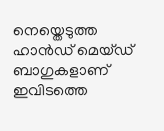നെയ്തെടുത്ത ഹാൻഡ് മെയ്ഡ് ബാഗുകളാണ് ഇവിടത്തെ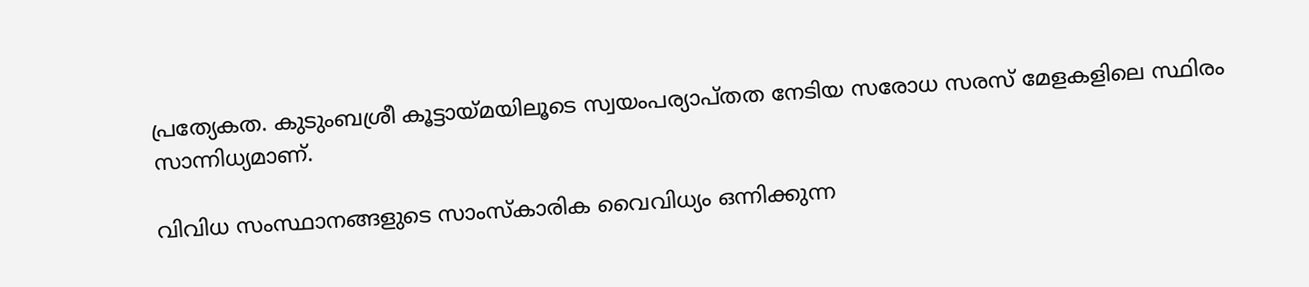പ്രത്യേകത. കുടുംബശ്രീ കൂട്ടായ്മയിലൂടെ സ്വയംപര്യാപ്തത നേടിയ സരോധ സരസ് മേളകളിലെ സ്ഥിരം സാന്നിധ്യമാണ്.

വിവിധ സംസ്ഥാനങ്ങളുടെ സാംസ്കാരിക വൈവിധ്യം ഒന്നിക്കുന്ന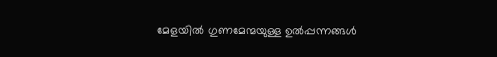മേളയിൽ ഗുണമേന്മയുള്ള ഉൽപ്പന്നങ്ങൾ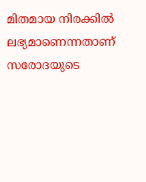മിതമായ നിരക്കിൽ ലഭ്യമാണെന്നതാണ് സരോദയുടെ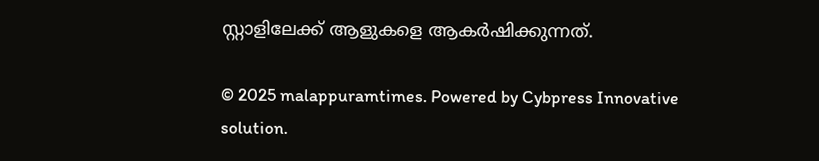സ്റ്റാളിലേക്ക് ആളുകളെ ആകർഷിക്കുന്നത്.

© 2025 malappuramtimes. Powered by Cybpress Innovative solution.